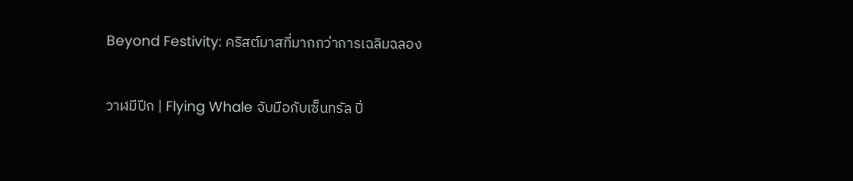Beyond Festivity: คริสต์มาสที่มากกว่าการเฉลิมฉลอง

วาฬมีปีก | Flying Whale จับมือกับเซ็นทรัล ปิ่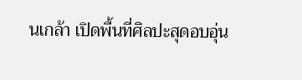นเกล้า เปิดพื้นที่ศิลปะสุดอบอุ่น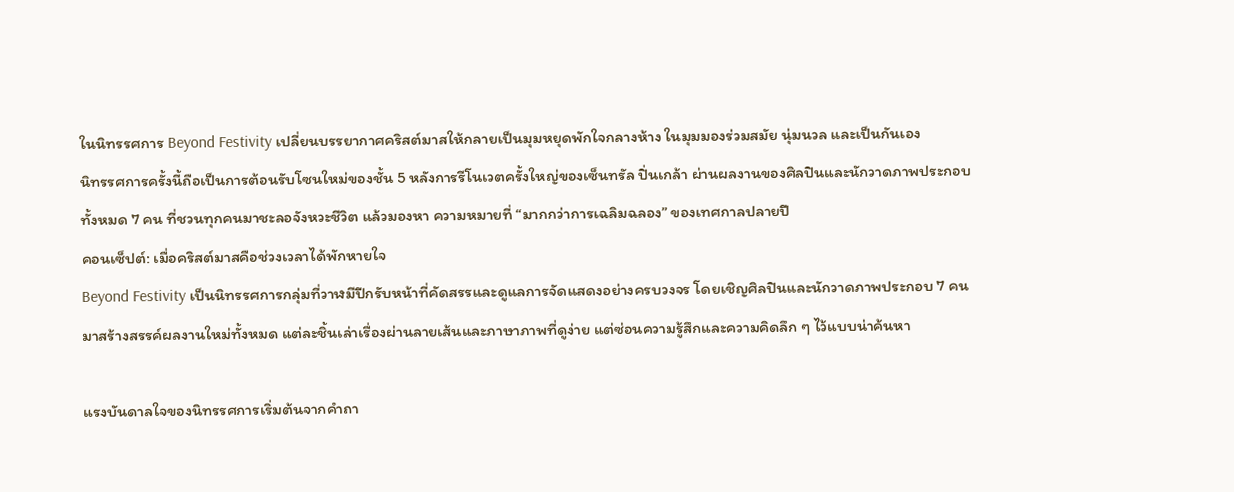ในนิทรรศการ Beyond Festivity เปลี่ยนบรรยากาศคริสต์มาสให้กลายเป็นมุมหยุดพักใจกลางห้าง ในมุมมองร่วมสมัย นุ่มนวล และเป็นกันเอง
นิทรรศการครั้งนี้ถือเป็นการต้อนรับโซนใหม่ของชั้น 5 หลังการรีโนเวตครั้งใหญ่ของเซ็นทรัล ปิ่นเกล้า ผ่านผลงานของศิลปินและนักวาดภาพประกอบทั้งหมด 7 คน ที่ชวนทุกคนมาชะลอจังหวะชีวิต แล้วมองหา ความหมายที่ “มากกว่าการเฉลิมฉลอง” ของเทศกาลปลายปี
คอนเซ็ปต์: เมื่อคริสต์มาสคือช่วงเวลาได้พักหายใจ
Beyond Festivity เป็นนิทรรศการกลุ่มที่วาฬมีปีกรับหน้าที่คัดสรรและดูแลการจัดแสดงอย่างครบวงจร โดยเชิญศิลปินและนักวาดภาพประกอบ 7 คนมาสร้างสรรค์ผลงานใหม่ทั้งหมด แต่ละชิ้นเล่าเรื่องผ่านลายเส้นและภาษาภาพที่ดูง่าย แต่ซ่อนความรู้สึกและความคิดลึก ๆ ไว้แบบน่าค้นหา

แรงบันดาลใจของนิทรรศการเริ่มต้นจากคำถา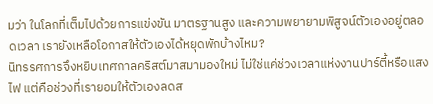มว่า ในโลกที่เต็มไปด้วยการแข่งขัน มาตรฐานสูง และความพยายามพิสูจน์ตัวเองอยู่ตลอดเวลา เรายังเหลือโอกาสให้ตัวเองได้หยุดพักบ้างไหม?
นิทรรศการจึงหยิบเทศกาลคริสต์มาสมามองใหม่ ไม่ใช่แค่ช่วงเวลาแห่งงานปาร์ตี้หรือแสงไฟ แต่คือช่วงที่เรายอมให้ตัวเองลดส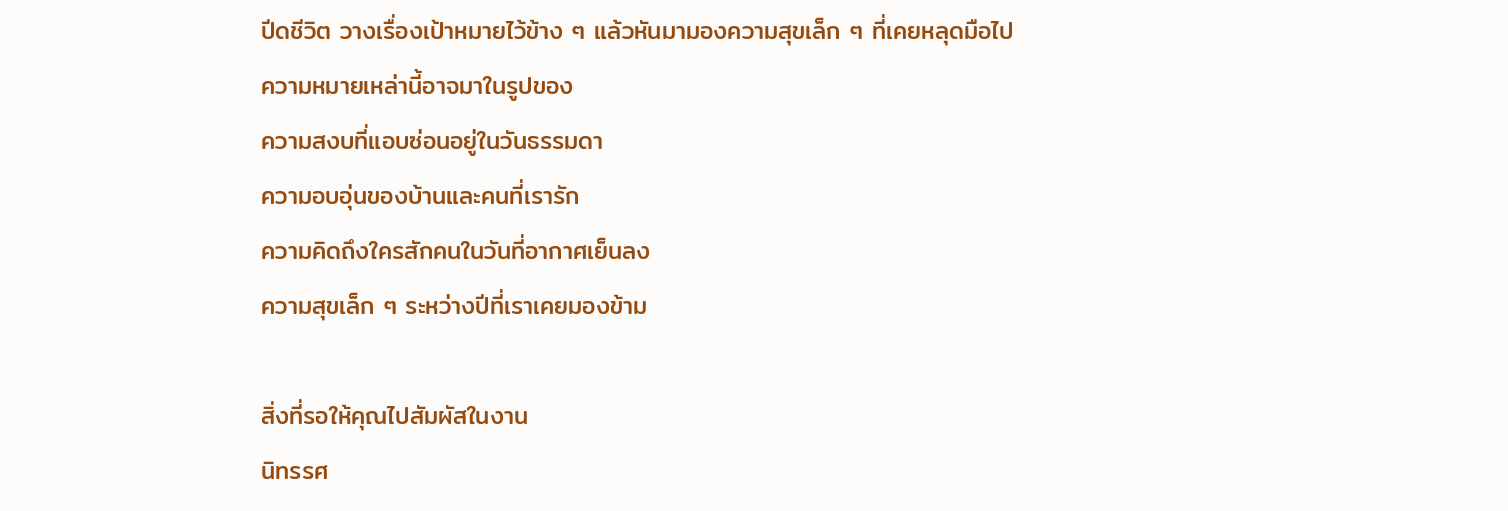ปีดชีวิต วางเรื่องเป้าหมายไว้ข้าง ๆ แล้วหันมามองความสุขเล็ก ๆ ที่เคยหลุดมือไป
ความหมายเหล่านี้อาจมาในรูปของ
ความสงบที่แอบซ่อนอยู่ในวันธรรมดา
ความอบอุ่นของบ้านและคนที่เรารัก
ความคิดถึงใครสักคนในวันที่อากาศเย็นลง
ความสุขเล็ก ๆ ระหว่างปีที่เราเคยมองข้าม

สิ่งที่รอให้คุณไปสัมผัสในงาน
นิทรรศ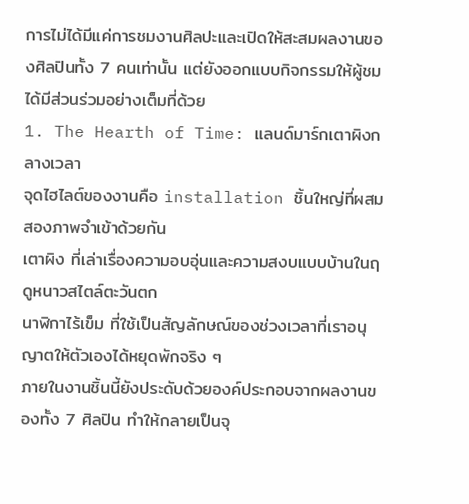การไม่ได้มีแค่การชมงานศิลปะและเปิดให้สะสมผลงานของศิลปินทั้ง 7 คนเท่านั้น แต่ยังออกแบบกิจกรรมให้ผู้ชมได้มีส่วนร่วมอย่างเต็มที่ด้วย
1. The Hearth of Time: แลนด์มาร์กเตาผิงกลางเวลา
จุดไฮไลต์ของงานคือ installation ชิ้นใหญ่ที่ผสมสองภาพจำเข้าด้วยกัน
เตาผิง ที่เล่าเรื่องความอบอุ่นและความสงบแบบบ้านในฤดูหนาวสไตล์ตะวันตก
นาฬิกาไร้เข็ม ที่ใช้เป็นสัญลักษณ์ของช่วงเวลาที่เราอนุญาตให้ตัวเองได้หยุดพักจริง ๆ
ภายในงานชิ้นนี้ยังประดับด้วยองค์ประกอบจากผลงานของทั้ง 7 ศิลปิน ทำให้กลายเป็นจุ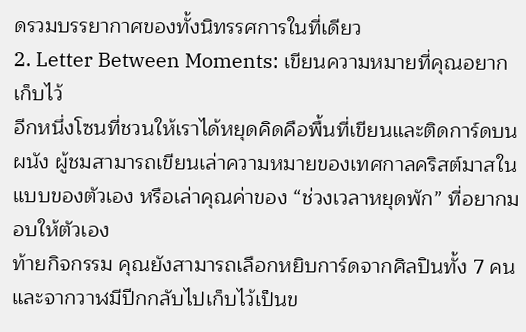ดรวมบรรยากาศของทั้งนิทรรศการในที่เดียว
2. Letter Between Moments: เขียนความหมายที่คุณอยากเก็บไว้
อีกหนึ่งโซนที่ชวนให้เราได้หยุดคิดคือพื้นที่เขียนและติดการ์ดบนผนัง ผู้ชมสามารถเขียนเล่าความหมายของเทศกาลคริสต์มาสในแบบของตัวเอง หรือเล่าคุณค่าของ “ช่วงเวลาหยุดพัก” ที่อยากมอบให้ตัวเอง
ท้ายกิจกรรม คุณยังสามารถเลือกหยิบการ์ดจากศิลปินทั้ง 7 คน และจากวาฬมีปีกกลับไปเก็บไว้เป็นข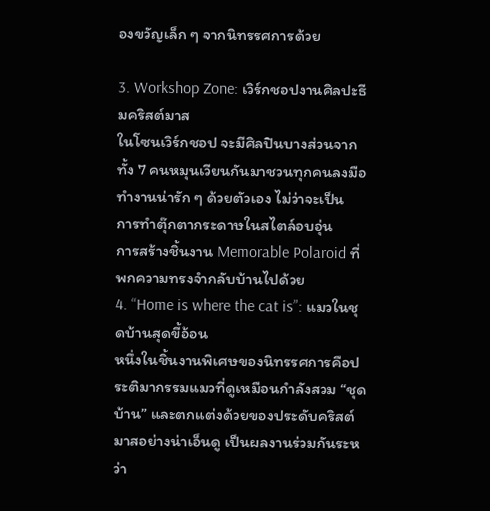องขวัญเล็ก ๆ จากนิทรรศการด้วย

3. Workshop Zone: เวิร์กชอปงานศิลปะธีมคริสต์มาส
ในโซนเวิร์กชอป จะมีศิลปินบางส่วนจากทั้ง 7 คนหมุนเวียนกันมาชวนทุกคนลงมือทำงานน่ารัก ๆ ด้วยตัวเอง ไม่ว่าจะเป็น
การทำตุ๊กตากระดาษในสไตล์อบอุ่น
การสร้างชิ้นงาน Memorable Polaroid ที่พกความทรงจำกลับบ้านไปด้วย
4. “Home is where the cat is”: แมวในชุดบ้านสุดขี้อ้อน
หนึ่งในชิ้นงานพิเศษของนิทรรศการคือประติมากรรมแมวที่ดูเหมือนกำลังสวม “ชุดบ้าน” และตกแต่งด้วยของประดับคริสต์มาสอย่างน่าเอ็นดู เป็นผลงานร่วมกันระหว่า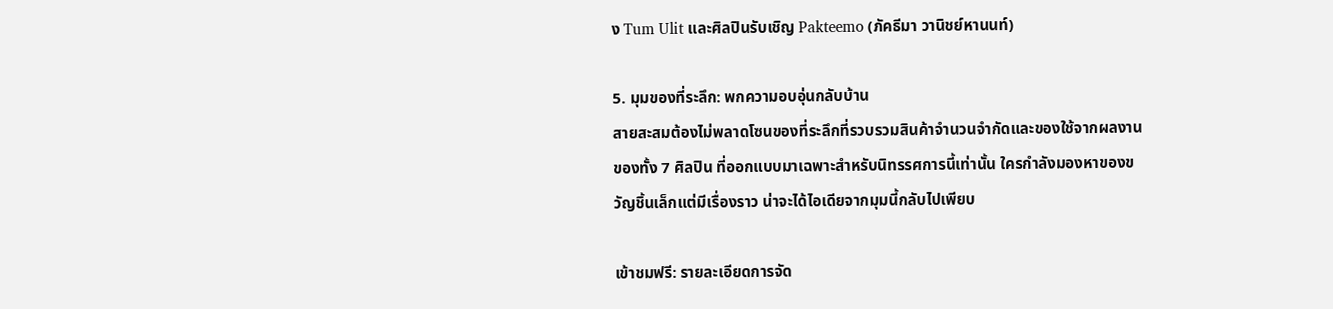ง Tum Ulit และศิลปินรับเชิญ Pakteemo (ภัคธีมา วานิชย์หานนท์)

5. มุมของที่ระลึก: พกความอบอุ่นกลับบ้าน
สายสะสมต้องไม่พลาดโซนของที่ระลึกที่รวบรวมสินค้าจำนวนจำกัดและของใช้จากผลงานของทั้ง 7 ศิลปิน ที่ออกแบบมาเฉพาะสำหรับนิทรรศการนี้เท่านั้น ใครกำลังมองหาของขวัญชิ้นเล็กแต่มีเรื่องราว น่าจะได้ไอเดียจากมุมนี้กลับไปเพียบ

เข้าชมฟรี: รายละเอียดการจัด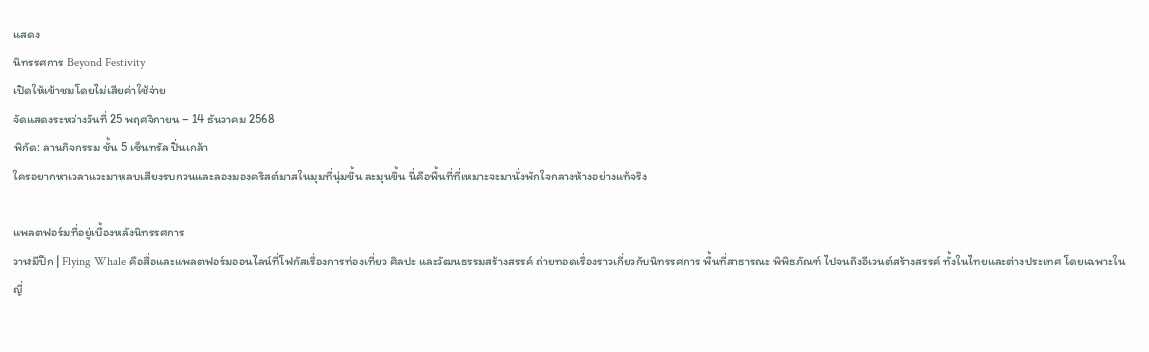แสดง
นิทรรศการ Beyond Festivity
เปิดให้เข้าชมโดยไม่เสียค่าใช้จ่าย
จัดแสดงระหว่างวันที่ 25 พฤศจิกายน – 14 ธันวาคม 2568
พิกัด: ลานกิจกรรม ชั้น 5 เซ็นทรัล ปิ่นเกล้า
ใครอยากหาเวลาแวะมาหลบเสียงรบกวนและลองมองคริสต์มาสในมุมที่นุ่มขึ้น ละมุนขึ้น นี่คือพื้นที่ที่เหมาะจะมานั่งพักใจกลางห้างอย่างแท้จริง

แพลตฟอร์มที่อยู่เบื้องหลังนิทรรศการ
วาฬมีปีก | Flying Whale คือสื่อและแพลตฟอร์มออนไลน์ที่โฟกัสเรื่องการท่องเที่ยว ศิลปะ และวัฒนธรรมสร้างสรรค์ ถ่ายทอดเรื่องราวเกี่ยวกับนิทรรศการ พื้นที่สาธารณะ พิพิธภัณฑ์ ไปจนถึงอีเวนต์สร้างสรรค์ ทั้งในไทยและต่างประเทศ โดยเฉพาะในญี่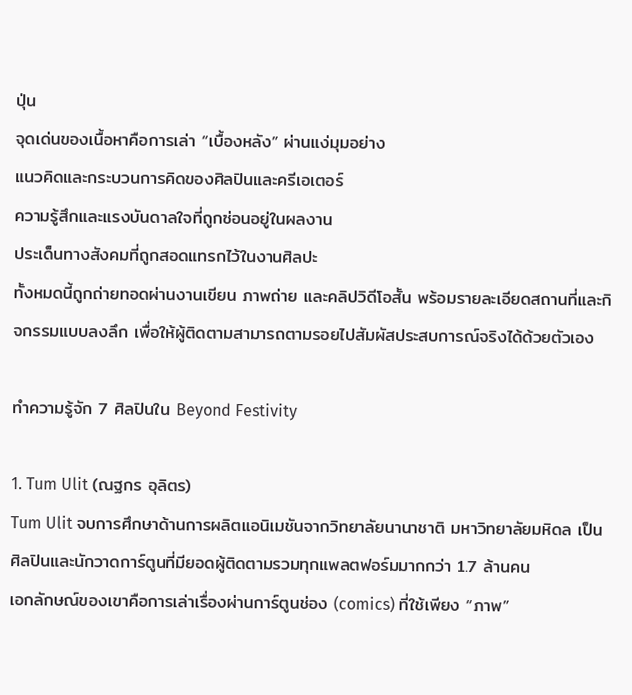ปุ่น
จุดเด่นของเนื้อหาคือการเล่า “เบื้องหลัง” ผ่านแง่มุมอย่าง
แนวคิดและกระบวนการคิดของศิลปินและครีเอเตอร์
ความรู้สึกและแรงบันดาลใจที่ถูกซ่อนอยู่ในผลงาน
ประเด็นทางสังคมที่ถูกสอดแทรกไว้ในงานศิลปะ
ทั้งหมดนี้ถูกถ่ายทอดผ่านงานเขียน ภาพถ่าย และคลิปวิดีโอสั้น พร้อมรายละเอียดสถานที่และกิจกรรมแบบลงลึก เพื่อให้ผู้ติดตามสามารถตามรอยไปสัมผัสประสบการณ์จริงได้ด้วยตัวเอง

ทำความรู้จัก 7 ศิลปินใน Beyond Festivity

1. Tum Ulit (ณฐกร อุลิตร)
Tum Ulit จบการศึกษาด้านการผลิตแอนิเมชันจากวิทยาลัยนานาชาติ มหาวิทยาลัยมหิดล เป็นศิลปินและนักวาดการ์ตูนที่มียอดผู้ติดตามรวมทุกแพลตฟอร์มมากกว่า 1.7 ล้านคน
เอกลักษณ์ของเขาคือการเล่าเรื่องผ่านการ์ตูนช่อง (comics) ที่ใช้เพียง “ภาพ”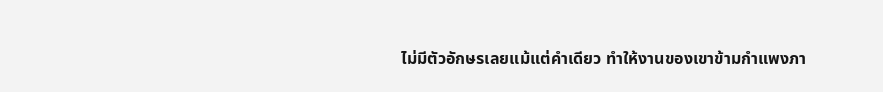ไม่มีตัวอักษรเลยแม้แต่คำเดียว ทำให้งานของเขาข้ามกำแพงภา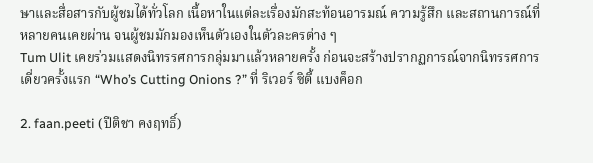ษาและสื่อสารกับผู้ชมได้ทั่วโลก เนื้อหาในแต่ละเรื่องมักสะท้อนอารมณ์ ความรู้สึก และสถานการณ์ที่หลายคนเคยผ่าน จนผู้ชมมักมองเห็นตัวเองในตัวละครต่าง ๆ
Tum Ulit เคยร่วมแสดงนิทรรศการกลุ่มมาแล้วหลายครั้ง ก่อนจะสร้างปรากฏการณ์จากนิทรรศการเดี่ยวครั้งแรก “Who’s Cutting Onions ?” ที่ ริเวอร์ ซิตี้ แบงค็อก

2. faan.peeti (ปีติชา คงฤทธิ์)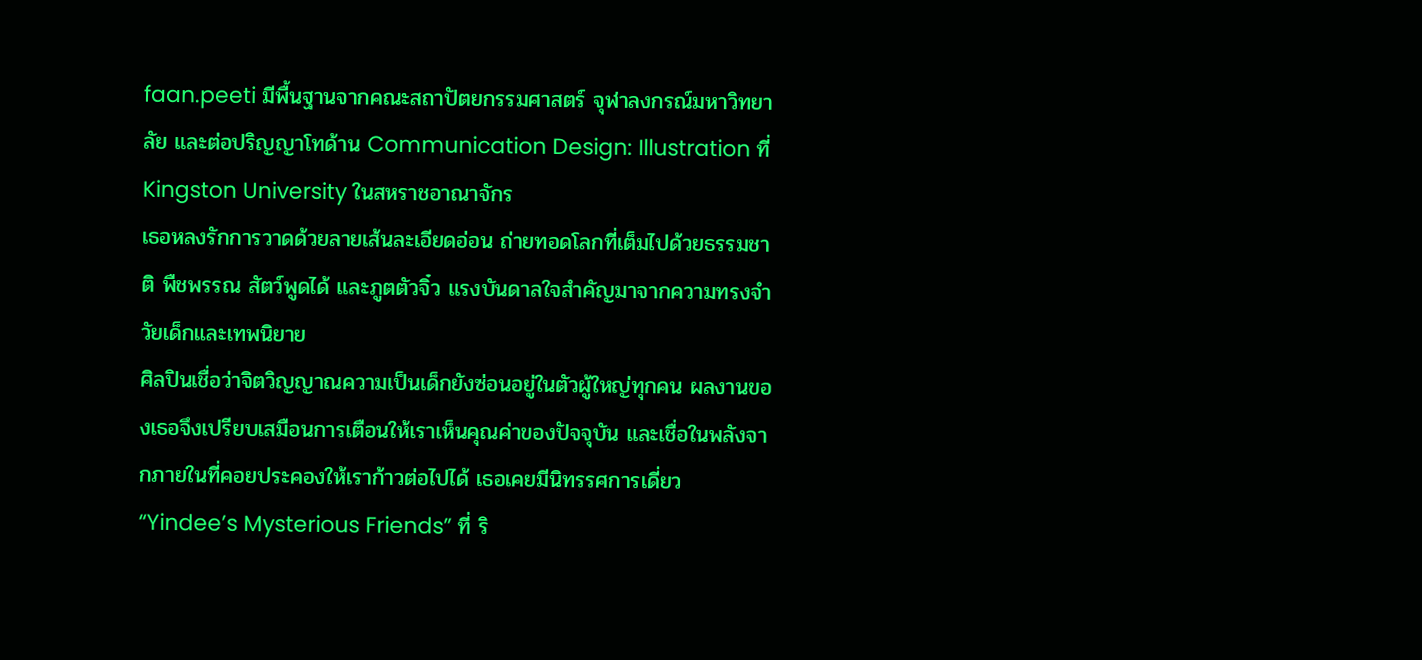faan.peeti มีพื้นฐานจากคณะสถาปัตยกรรมศาสตร์ จุฬาลงกรณ์มหาวิทยาลัย และต่อปริญญาโทด้าน Communication Design: Illustration ที่ Kingston University ในสหราชอาณาจักร
เธอหลงรักการวาดด้วยลายเส้นละเอียดอ่อน ถ่ายทอดโลกที่เต็มไปด้วยธรรมชาติ พืชพรรณ สัตว์พูดได้ และภูตตัวจิ๋ว แรงบันดาลใจสำคัญมาจากความทรงจำวัยเด็กและเทพนิยาย
ศิลปินเชื่อว่าจิตวิญญาณความเป็นเด็กยังซ่อนอยู่ในตัวผู้ใหญ่ทุกคน ผลงานของเธอจึงเปรียบเสมือนการเตือนให้เราเห็นคุณค่าของปัจจุบัน และเชื่อในพลังจากภายในที่คอยประคองให้เราก้าวต่อไปได้ เธอเคยมีนิทรรศการเดี่ยว “Yindee’s Mysterious Friends” ที่ ริ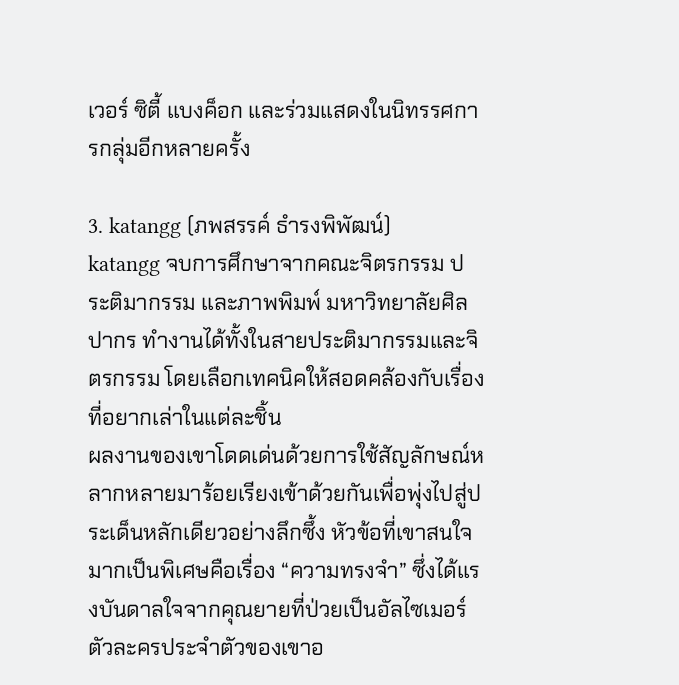เวอร์ ซิตี้ แบงค็อก และร่วมแสดงในนิทรรศการกลุ่มอีกหลายครั้ง

3. katangg (ภพสรรค์ ธำรงพิพัฒน์)
katangg จบการศึกษาจากคณะจิตรกรรม ประติมากรรม และภาพพิมพ์ มหาวิทยาลัยศิลปากร ทำงานได้ทั้งในสายประติมากรรมและจิตรกรรม โดยเลือกเทคนิคให้สอดคล้องกับเรื่องที่อยากเล่าในแต่ละชิ้น
ผลงานของเขาโดดเด่นด้วยการใช้สัญลักษณ์หลากหลายมาร้อยเรียงเข้าด้วยกันเพื่อพุ่งไปสู่ประเด็นหลักเดียวอย่างลึกซึ้ง หัวข้อที่เขาสนใจมากเป็นพิเศษคือเรื่อง “ความทรงจำ” ซึ่งได้แรงบันดาลใจจากคุณยายที่ป่วยเป็นอัลไซเมอร์
ตัวละครประจำตัวของเขาอ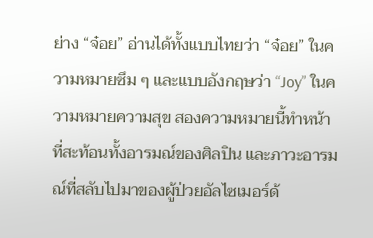ย่าง “จ๋อย” อ่านได้ทั้งแบบไทยว่า “จ๋อย” ในความหมายซึม ๆ และแบบอังกฤษว่า “Joy” ในความหมายความสุข สองความหมายนี้ทำหน้าที่สะท้อนทั้งอารมณ์ของศิลปิน และภาวะอารมณ์ที่สลับไปมาของผู้ป่วยอัลไซเมอร์ด้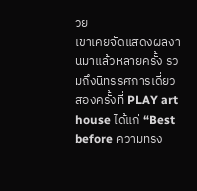วย
เขาเคยจัดแสดงผลงานมาแล้วหลายครั้ง รวมถึงนิทรรศการเดี่ยวสองครั้งที่ PLAY art house ได้แก่ “Best before ความทรง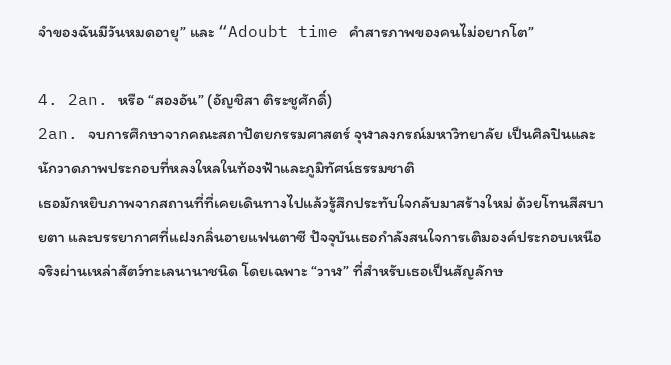จำของฉันมีวันหมดอายุ” และ “Adoubt time คำสารภาพของคนไม่อยากโต”

4. 2an. หรือ “สองอัน” (อัญชิสา ติระชูศักดิ์)
2an. จบการศึกษาจากคณะสถาปัตยกรรมศาสตร์ จุฬาลงกรณ์มหาวิทยาลัย เป็นศิลปินและนักวาดภาพประกอบที่หลงใหลในท้องฟ้าและภูมิทัศน์ธรรมชาติ
เธอมักหยิบภาพจากสถานที่ที่เคยเดินทางไปแล้วรู้สึกประทับใจกลับมาสร้างใหม่ ด้วยโทนสีสบายตา และบรรยากาศที่แฝงกลิ่นอายแฟนตาซี ปัจจุบันเธอกำลังสนใจการเติมองค์ประกอบเหนือจริงผ่านเหล่าสัตว์ทะเลนานาชนิด โดยเฉพาะ “วาฬ” ที่สำหรับเธอเป็นสัญลักษ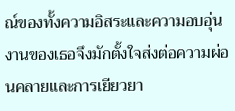ณ์ของทั้งความอิสระและความอบอุ่น
งานของเธอจึงมักตั้งใจส่งต่อความผ่อนคลายและการเยียวยา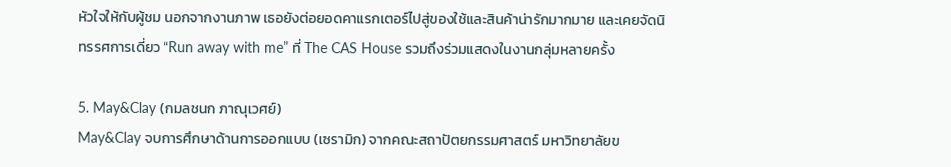หัวใจให้กับผู้ชม นอกจากงานภาพ เธอยังต่อยอดคาแรกเตอร์ไปสู่ของใช้และสินค้าน่ารักมากมาย และเคยจัดนิทรรศการเดี่ยว “Run away with me” ที่ The CAS House รวมถึงร่วมแสดงในงานกลุ่มหลายครั้ง

5. May&Clay (กมลชนก ภาณุเวศย์)
May&Clay จบการศึกษาด้านการออกแบบ (เซรามิก) จากคณะสถาปัตยกรรมศาสตร์ มหาวิทยาลัยข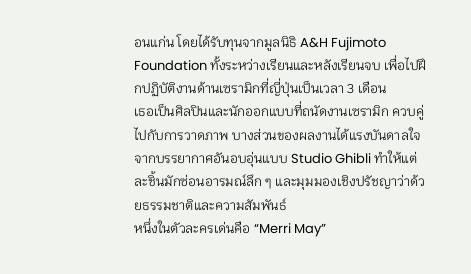อนแก่น โดยได้รับทุนจากมูลนิธิ A&H Fujimoto Foundation ทั้งระหว่างเรียนและหลังเรียนจบ เพื่อไปฝึกปฏิบัติงานด้านเซรามิกที่ญี่ปุ่นเป็นเวลา 3 เดือน
เธอเป็นศิลปินและนักออกแบบที่ถนัดงานเซรามิก ควบคู่ไปกับการวาดภาพ บางส่วนของผลงานได้แรงบันดาลใจจากบรรยากาศอันอบอุ่นแบบ Studio Ghibli ทำให้แต่ละชิ้นมักซ่อนอารมณ์ลึก ๆ และมุมมองเชิงปรัชญาว่าด้วยธรรมชาติและความสัมพันธ์
หนึ่งในตัวละครเด่นคือ “Merri May”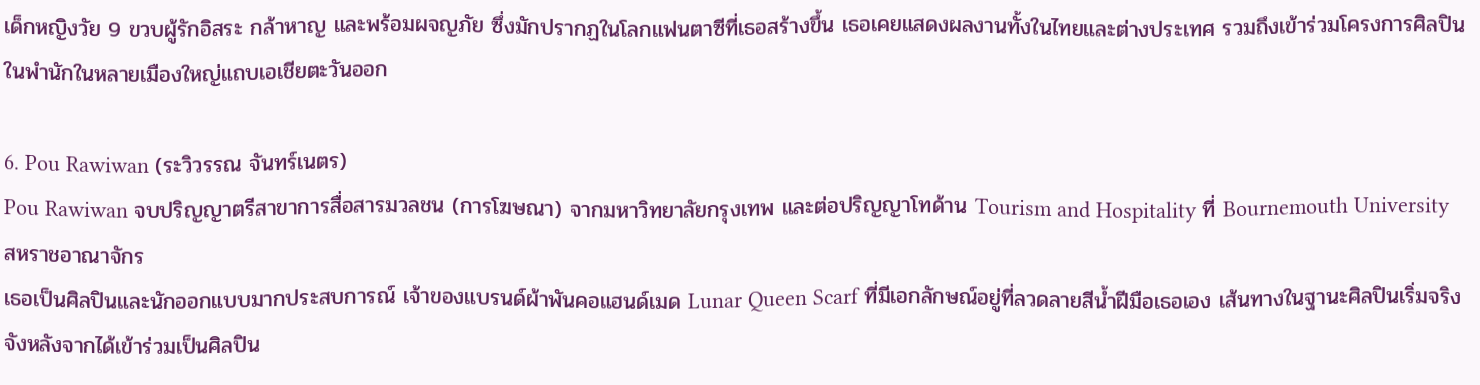เด็กหญิงวัย 9 ขวบผู้รักอิสระ กล้าหาญ และพร้อมผจญภัย ซึ่งมักปรากฏในโลกแฟนตาซีที่เธอสร้างขึ้น เธอเคยแสดงผลงานทั้งในไทยและต่างประเทศ รวมถึงเข้าร่วมโครงการศิลปินในพำนักในหลายเมืองใหญ่แถบเอเชียตะวันออก

6. Pou Rawiwan (ระวิวรรณ จันทร์เนตร)
Pou Rawiwan จบปริญญาตรีสาขาการสื่อสารมวลชน (การโฆษณา) จากมหาวิทยาลัยกรุงเทพ และต่อปริญญาโทด้าน Tourism and Hospitality ที่ Bournemouth University สหราชอาณาจักร
เธอเป็นศิลปินและนักออกแบบมากประสบการณ์ เจ้าของแบรนด์ผ้าพันคอแฮนด์เมด Lunar Queen Scarf ที่มีเอกลักษณ์อยู่ที่ลวดลายสีน้ำฝีมือเธอเอง เส้นทางในฐานะศิลปินเริ่มจริงจังหลังจากได้เข้าร่วมเป็นศิลปิน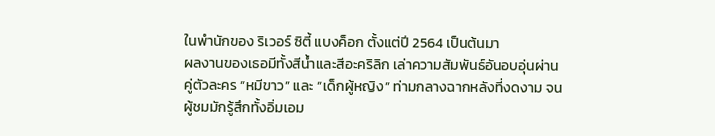ในพำนักของ ริเวอร์ ซิตี้ แบงค็อก ตั้งแต่ปี 2564 เป็นต้นมา
ผลงานของเธอมีทั้งสีน้ำและสีอะคริลิก เล่าความสัมพันธ์อันอบอุ่นผ่านคู่ตัวละคร “หมีขาว” และ “เด็กผู้หญิง” ท่ามกลางฉากหลังที่งดงาม จนผู้ชมมักรู้สึกทั้งอิ่มเอม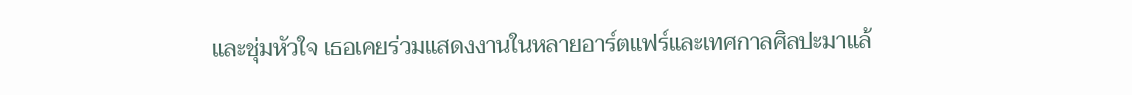และชุ่มหัวใจ เธอเคยร่วมแสดงงานในหลายอาร์ตแฟร์และเทศกาลศิลปะมาแล้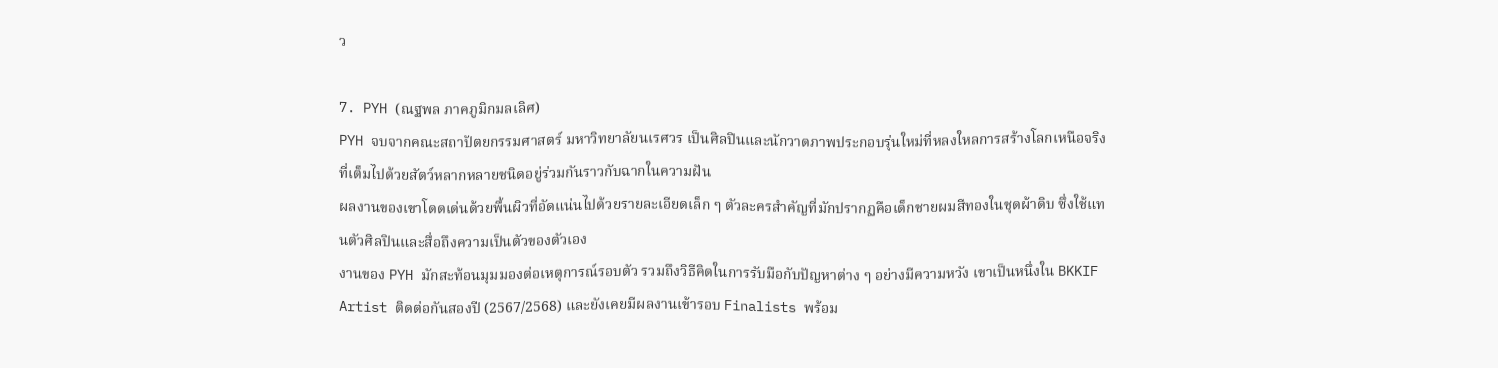ว

7. PYH (ณฐพล ภาคภูมิกมลเลิศ)
PYH จบจากคณะสถาปัตยกรรมศาสตร์ มหาวิทยาลัยนเรศวร เป็นศิลปินและนักวาดภาพประกอบรุ่นใหม่ที่หลงใหลการสร้างโลกเหนือจริงที่เต็มไปด้วยสัตว์หลากหลายชนิดอยู่ร่วมกันราวกับฉากในความฝัน
ผลงานของเขาโดดเด่นด้วยพื้นผิวที่อัดแน่นไปด้วยรายละเอียดเล็ก ๆ ตัวละครสำคัญที่มักปรากฏคือเด็กชายผมสีทองในชุดผ้าดิบ ซึ่งใช้แทนตัวศิลปินและสื่อถึงความเป็นตัวของตัวเอง
งานของ PYH มักสะท้อนมุมมองต่อเหตุการณ์รอบตัว รวมถึงวิธีคิดในการรับมือกับปัญหาต่าง ๆ อย่างมีความหวัง เขาเป็นหนึ่งใน BKKIF Artist ติดต่อกันสองปี (2567/2568) และยังเคยมีผลงานเข้ารอบ Finalists พร้อม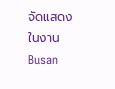จัดแสดงในงาน Busan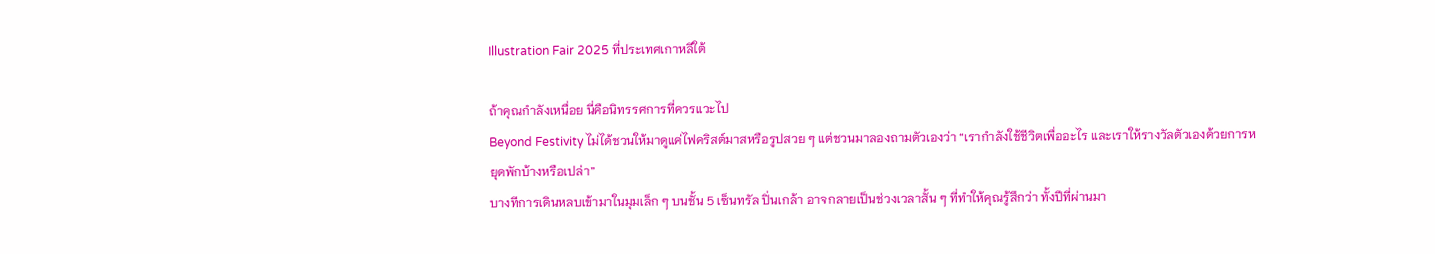Illustration Fair 2025 ที่ประเทศเกาหลีใต้

ถ้าคุณกำลังเหนื่อย นี่คือนิทรรศการที่ควรแวะไป
Beyond Festivity ไม่ได้ชวนให้มาดูแค่ไฟคริสต์มาสหรือรูปสวย ๆ แต่ชวนมาลองถามตัวเองว่า “เรากำลังใช้ชีวิตเพื่ออะไร และเราให้รางวัลตัวเองด้วยการหยุดพักบ้างหรือเปล่า”
บางทีการเดินหลบเข้ามาในมุมเล็ก ๆ บนชั้น 5 เซ็นทรัล ปิ่นเกล้า อาจกลายเป็นช่วงเวลาสั้น ๆ ที่ทำให้คุณรู้สึกว่า ทั้งปีที่ผ่านมา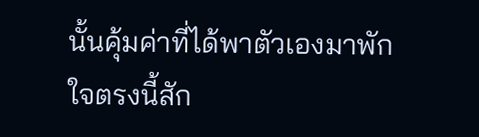นั้นคุ้มค่าที่ได้พาตัวเองมาพักใจตรงนี้สัก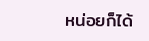หน่อยก็ได้